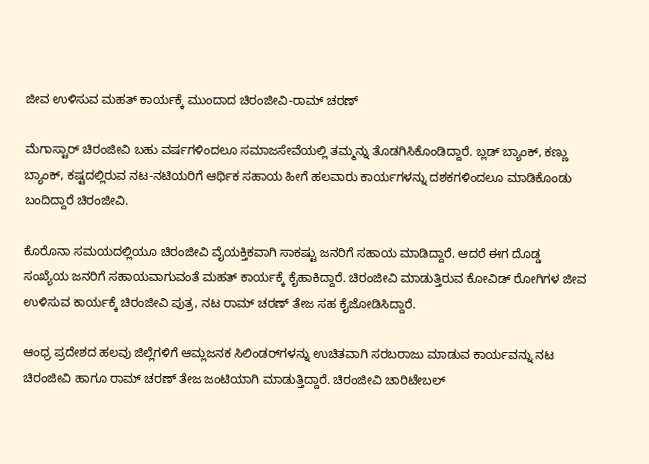ಜೀವ ಉಳಿಸುವ ಮಹತ್‌ ಕಾರ್ಯಕ್ಕೆ ಮುಂದಾದ ಚಿರಂಜೀವಿ-ರಾಮ್ ಚರಣ್

ಮೆಗಾಸ್ಟಾರ್ ಚಿರಂಜೀವಿ ಬಹು ವರ್ಷಗಳಿಂದಲೂ ಸಮಾಜಸೇವೆಯಲ್ಲಿ ತಮ್ಮನ್ನು ತೊಡಗಿಸಿಕೊಂಡಿದ್ದಾರೆ. ಬ್ಲಡ್ ಬ್ಯಾಂಕ್, ಕಣ್ಣು ಬ್ಯಾಂಕ್, ಕಷ್ಟದಲ್ಲಿರುವ ನಟ-ನಟಿಯರಿಗೆ ಆರ್ಥಿಕ ಸಹಾಯ ಹೀಗೆ ಹಲವಾರು ಕಾರ್ಯಗಳನ್ನು ದಶಕಗಳಿಂದಲೂ ಮಾಡಿಕೊಂಡು ಬಂದಿದ್ದಾರೆ ಚಿರಂಜೀವಿ.

ಕೊರೊನಾ ಸಮಯದಲ್ಲಿಯೂ ಚಿರಂಜೀವಿ ವೈಯಕ್ತಿಕವಾಗಿ ಸಾಕಷ್ಟು ಜನರಿಗೆ ಸಹಾಯ ಮಾಡಿದ್ದಾರೆ. ಆದರೆ ಈಗ ದೊಡ್ಡ ಸಂಖ್ಯೆಯ ಜನರಿಗೆ ಸಹಾಯವಾಗುವಂತೆ ಮಹತ್ ಕಾರ್ಯಕ್ಕೆ ಕೈಹಾಕಿದ್ದಾರೆ. ಚಿರಂಜೀವಿ ಮಾಡುತ್ತಿರುವ ಕೋವಿಡ್ ರೋಗಿಗಳ ಜೀವ ಉಳಿಸುವ ಕಾರ್ಯಕ್ಕೆ ಚಿರಂಜೀವಿ ಪುತ್ರ, ನಟ ರಾಮ್ ಚರಣ್ ತೇಜ ಸಹ ಕೈಜೋಡಿಸಿದ್ದಾರೆ.

ಆಂಧ್ರ ಪ್ರದೇಶದ ಹಲವು ಜಿಲ್ಲೆಗಳಿಗೆ ಆಮ್ಲಜನಕ ಸಿಲಿಂಡರ್‌ಗಳನ್ನು ಉಚಿತವಾಗಿ ಸರಬರಾಜು ಮಾಡುವ ಕಾರ್ಯವನ್ನು ನಟ ಚಿರಂಜೀವಿ ಹಾಗೂ ರಾಮ್ ಚರಣ್ ತೇಜ ಜಂಟಿಯಾಗಿ ಮಾಡುತ್ತಿದ್ದಾರೆ. ಚಿರಂಜೀವಿ ಚಾರಿಟೇಬಲ್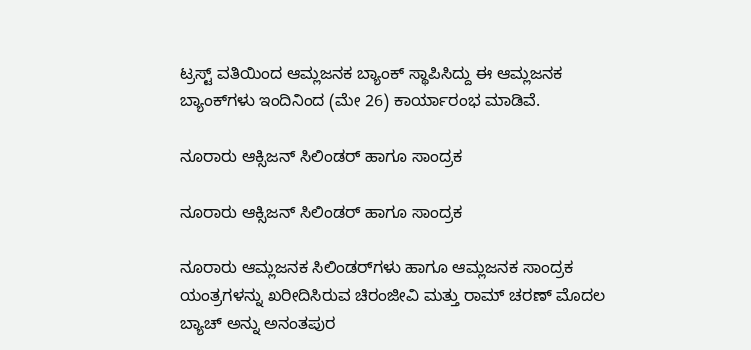ಟ್ರಸ್ಟ್ ವತಿಯಿಂದ ಆಮ್ಲಜನಕ ಬ್ಯಾಂಕ್ ಸ್ಥಾಪಿಸಿದ್ದು ಈ ಆಮ್ಲಜನಕ ಬ್ಯಾಂಕ್‌ಗಳು ಇಂದಿನಿಂದ (ಮೇ 26) ಕಾರ್ಯಾರಂಭ ಮಾಡಿವೆ.

ನೂರಾರು ಆಕ್ಸಿಜನ್ ಸಿಲಿಂಡರ್ ಹಾಗೂ ಸಾಂದ್ರಕ

ನೂರಾರು ಆಕ್ಸಿಜನ್ ಸಿಲಿಂಡರ್ ಹಾಗೂ ಸಾಂದ್ರಕ

ನೂರಾರು ಆಮ್ಲಜನಕ ಸಿಲಿಂಡರ್‌ಗಳು ಹಾಗೂ ಆಮ್ಲಜನಕ ಸಾಂದ್ರಕ ಯಂತ್ರಗಳನ್ನು ಖರೀದಿಸಿರುವ ಚಿರಂಜೀವಿ ಮತ್ತು ರಾಮ್‌ ಚರಣ್ ಮೊದಲ ಬ್ಯಾಚ್‌ ಅನ್ನು ಅನಂತಪುರ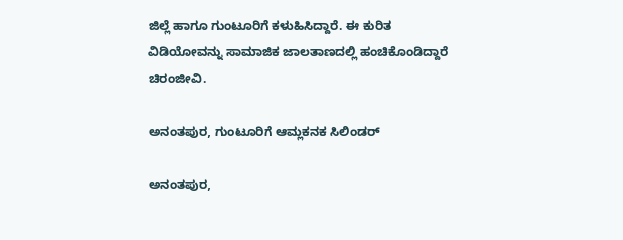ಜಿಲ್ಲೆ ಹಾಗೂ ಗುಂಟೂರಿಗೆ ಕಳುಹಿಸಿದ್ದಾರೆ. ಈ ಕುರಿತ ವಿಡಿಯೋವನ್ನು ಸಾಮಾಜಿಕ ಜಾಲತಾಣದಲ್ಲಿ ಹಂಚಿಕೊಂಡಿದ್ದಾರೆ ಚಿರಂಜೀವಿ.

ಅನಂತಪುರ, ಗುಂಟೂರಿಗೆ ಆಮ್ಲಕನಕ ಸಿಲಿಂಡರ್

ಅನಂತಪುರ,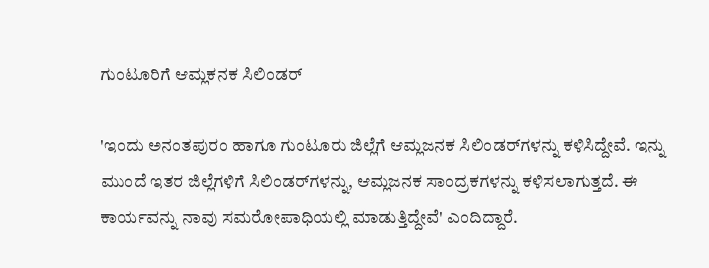ಗುಂಟೂರಿಗೆ ಆಮ್ಲಕನಕ ಸಿಲಿಂಡರ್

'ಇಂದು ಅನಂತಪುರಂ ಹಾಗೂ ಗುಂಟೂರು ಜಿಲ್ಲೆಗೆ ಆಮ್ಲಜನಕ ಸಿಲಿಂಡರ್‌ಗಳನ್ನು ಕಳಿಸಿದ್ದೇವೆ. ಇನ್ನು ಮುಂದೆ ಇತರ ಜಿಲ್ಲೆಗಳಿಗೆ ಸಿಲಿಂಡರ್‌ಗಳನ್ನು, ಆಮ್ಲಜನಕ ಸಾಂದ್ರಕಗಳನ್ನು ಕಳಿಸಲಾಗುತ್ತದೆ. ಈ ಕಾರ್ಯವನ್ನು ನಾವು ಸಮರೋಪಾಧಿಯಲ್ಲಿ ಮಾಡುತ್ತಿದ್ದೇವೆ' ಎಂದಿದ್ದಾರೆ.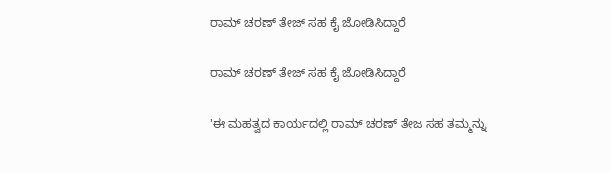ರಾಮ್ ಚರಣ್ ತೇಜ್ ಸಹ ಕೈ ಜೋಡಿಸಿದ್ದಾರೆ

ರಾಮ್ ಚರಣ್ ತೇಜ್ ಸಹ ಕೈ ಜೋಡಿಸಿದ್ದಾರೆ

'ಈ ಮಹತ್ವದ ಕಾರ್ಯದಲ್ಲಿ ರಾಮ್ ಚರಣ್ ತೇಜ ಸಹ ತಮ್ಮನ್ನು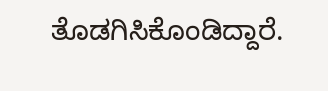ತೊಡಗಿಸಿಕೊಂಡಿದ್ದಾರೆ.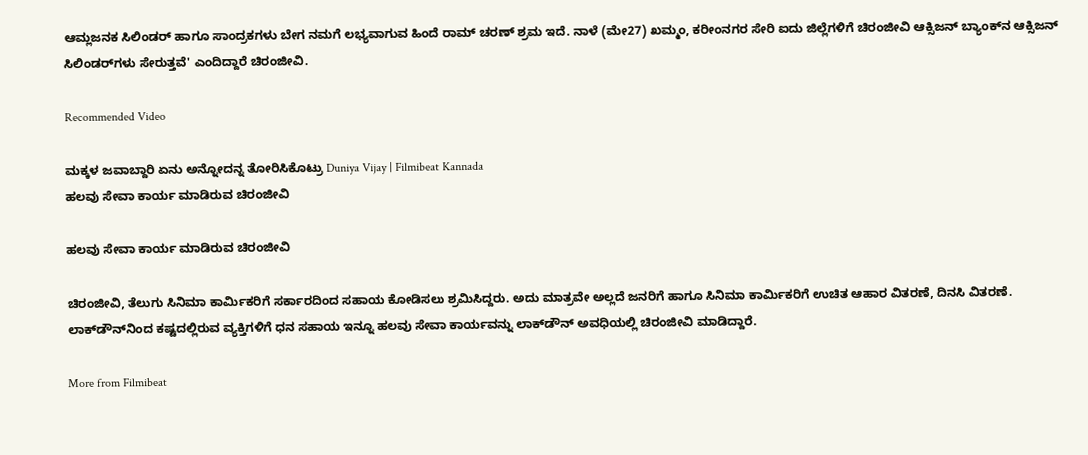ಆಮ್ಲಜನಕ ಸಿಲಿಂಡರ್ ಹಾಗೂ ಸಾಂದ್ರಕಗಳು ಬೇಗ ನಮಗೆ ಲಭ್ಯವಾಗುವ ಹಿಂದೆ ರಾಮ್ ಚರಣ್ ಶ್ರಮ ಇದೆ. ನಾಳೆ (ಮೇ27) ಖಮ್ಮಂ, ಕರೀಂನಗರ ಸೇರಿ ಐದು ಜಿಲ್ಲೆಗಳಿಗೆ ಚಿರಂಜೀವಿ ಆಕ್ಸಿಜನ್ ಬ್ಯಾಂಕ್‌ನ ಆಕ್ಸಿಜನ್ ಸಿಲಿಂಡರ್‌ಗಳು ಸೇರುತ್ತವೆ' ಎಂದಿದ್ದಾರೆ ಚಿರಂಜೀವಿ.

Recommended Video

ಮಕ್ಕಳ ಜವಾಬ್ದಾರಿ ಏನು ಅನ್ನೋದನ್ನ ತೋರಿಸಿಕೊಟ್ರು Duniya Vijay | Filmibeat Kannada
ಹಲವು ಸೇವಾ ಕಾರ್ಯ ಮಾಡಿರುವ ಚಿರಂಜೀವಿ

ಹಲವು ಸೇವಾ ಕಾರ್ಯ ಮಾಡಿರುವ ಚಿರಂಜೀವಿ

ಚಿರಂಜೀವಿ, ತೆಲುಗು ಸಿನಿಮಾ ಕಾರ್ಮಿಕರಿಗೆ ಸರ್ಕಾರದಿಂದ ಸಹಾಯ ಕೋಡಿಸಲು ಶ್ರಮಿಸಿದ್ದರು. ಅದು ಮಾತ್ರವೇ ಅಲ್ಲದೆ ಜನರಿಗೆ ಹಾಗೂ ಸಿನಿಮಾ ಕಾರ್ಮಿಕರಿಗೆ ಉಚಿತ ಆಹಾರ ವಿತರಣೆ, ದಿನಸಿ ವಿತರಣೆ. ಲಾಕ್‌ಡೌನ್‌ನಿಂದ ಕಷ್ಟದಲ್ಲಿರುವ ವ್ಯಕ್ತಿಗಳಿಗೆ ಧನ ಸಹಾಯ ಇನ್ನೂ ಹಲವು ಸೇವಾ ಕಾರ್ಯವನ್ನು ಲಾಕ್‌ಡೌನ್ ಅವಧಿಯಲ್ಲಿ ಚಿರಂಜೀವಿ ಮಾಡಿದ್ದಾರೆ.

More from Filmibeat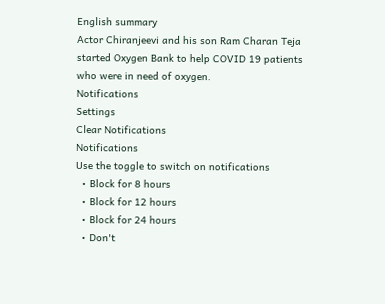English summary
Actor Chiranjeevi and his son Ram Charan Teja started Oxygen Bank to help COVID 19 patients who were in need of oxygen.
Notifications
Settings
Clear Notifications
Notifications
Use the toggle to switch on notifications
  • Block for 8 hours
  • Block for 12 hours
  • Block for 24 hours
  • Don't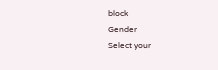block
Gender
Select your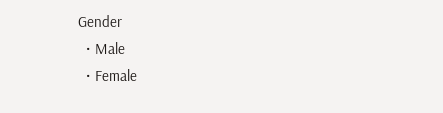Gender
  • Male
  • Female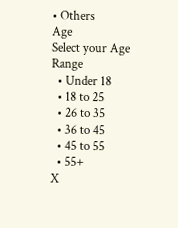• Others
Age
Select your Age Range
  • Under 18
  • 18 to 25
  • 26 to 35
  • 36 to 45
  • 45 to 55
  • 55+
X